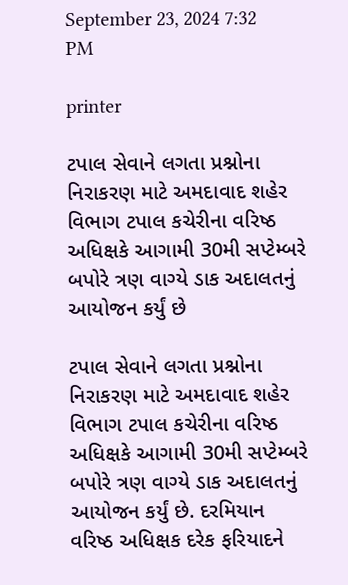September 23, 2024 7:32 PM

printer

ટપાલ સેવાને લગતા પ્રશ્નોના નિરાકરણ માટે અમદાવાદ શહેર વિભાગ ટપાલ કચેરીના વરિષ્ઠ અધિક્ષકે આગામી 30મી સપ્ટેમ્બરે બપોરે ત્રણ વાગ્યે ડાક અદાલતનું આયોજન કર્યું છે

ટપાલ સેવાને લગતા પ્રશ્નોના નિરાકરણ માટે અમદાવાદ શહેર વિભાગ ટપાલ કચેરીના વરિષ્ઠ અધિક્ષકે આગામી 30મી સપ્ટેમ્બરે બપોરે ત્રણ વાગ્યે ડાક અદાલતનું આયોજન કર્યું છે. દરમિયાન વરિષ્ઠ અધિક્ષક દરેક ફરિયાદને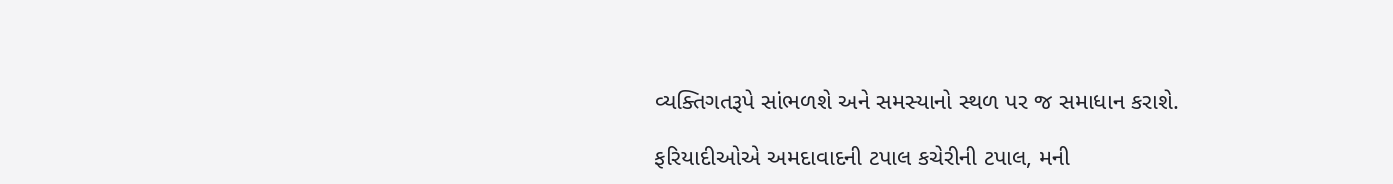વ્યક્તિગતરૂપે સાંભળશે અને સમસ્યાનો સ્થળ પર જ સમાધાન કરાશે.

ફરિયાદીઓએ અમદાવાદની ટપાલ કચેરીની ટપાલ, મની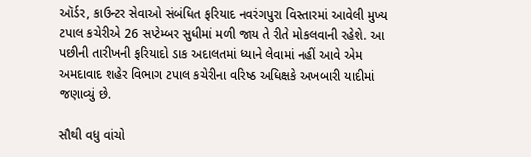ઑર્ડર, કાઉન્ટર સેવાઓ સંબંધિત ફરિયાદ નવરંગપુરા વિસ્તારમાં આવેલી મુખ્ય ટપાલ કચેરીએ 26 સપ્ટેમ્બર સુધીમાં મળી જાય તે રીતે મોકલવાની રહેશે. આ પછીની તારીખની ફરિયાદો ડાક અદાલતમાં ધ્યાને લેવામાં નહીં આવે એમ અમદાવાદ શહેર વિભાગ ટપાલ કચેરીના વરિષ્ઠ અધિક્ષકે અખબારી યાદીમાં જણાવ્યું છે.

સૌથી વધુ વાંચો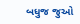બધુજ જુઓ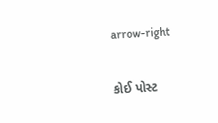arrow-right

કોઈ પોસ્ટ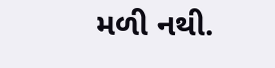મળી નથી.